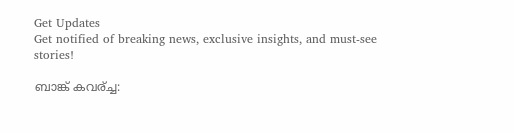Get Updates
Get notified of breaking news, exclusive insights, and must-see stories!

ബാങ്ക് കവര്ച്ച: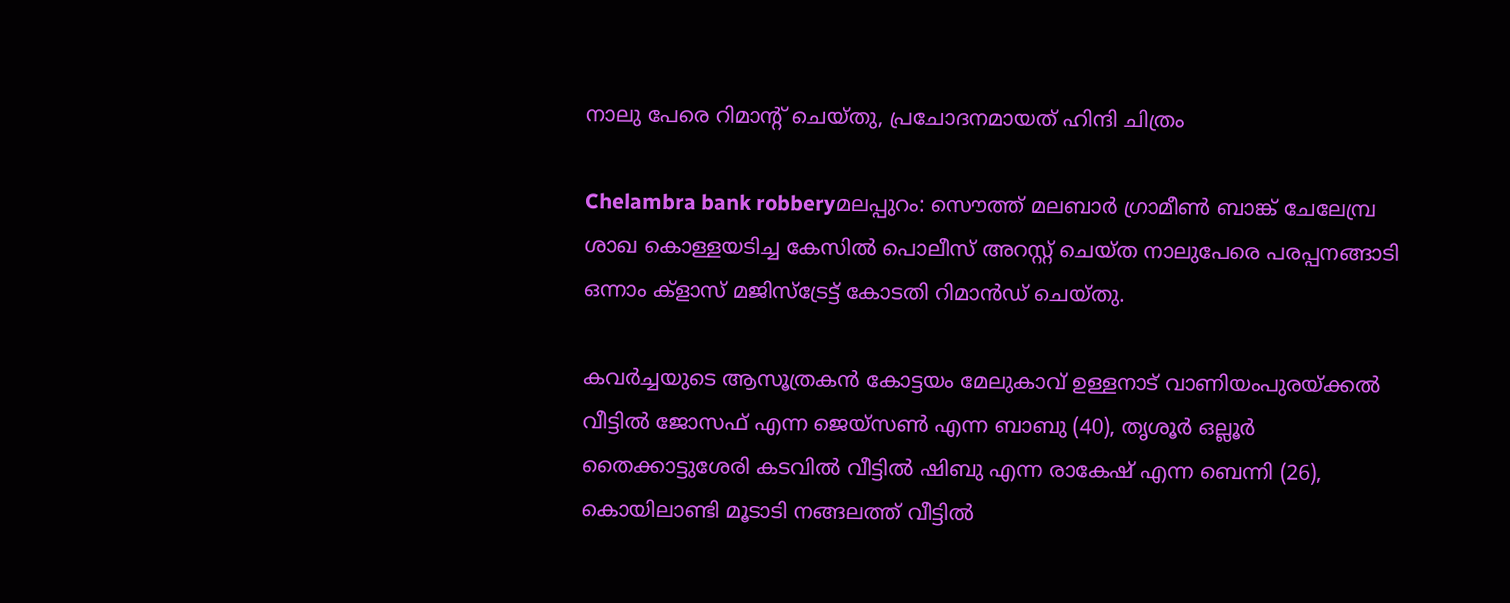നാലു പേരെ റിമാന്റ് ചെയ്തു, പ്രചോദനമായത് ഹിന്ദി ചിത്രം

Chelambra bank robberyമലപ്പുറം: സൌത്ത് മലബാര്‍ ഗ്രാമീണ്‍ ബാങ്ക് ചേലേമ്പ്ര ശാഖ കൊള്ളയടിച്ച കേസില്‍ പൊലീസ് അറസ്റ്റ് ചെയ്ത നാലുപേരെ പരപ്പനങ്ങാടി ഒന്നാം ക്ളാസ് മജിസ്ട്രേട്ട് കോടതി റിമാന്‍ഡ് ചെയ്തു.

കവര്‍ച്ചയുടെ ആസൂത്രകന്‍ കോട്ടയം മേലുകാവ് ഉള്ളനാട് വാണിയംപുരയ്ക്കല്‍ വീട്ടില്‍ ജോസഫ് എന്ന ജെയ്സണ്‍ എന്ന ബാബു (40), തൃശൂര്‍ ഒല്ലൂര്‍ തൈക്കാട്ടുശേരി കടവില്‍ വീട്ടില്‍ ഷിബു എന്ന രാകേഷ് എന്ന ബെന്നി (26), കൊയിലാണ്ടി മൂടാടി നങ്ങലത്ത് വീട്ടില്‍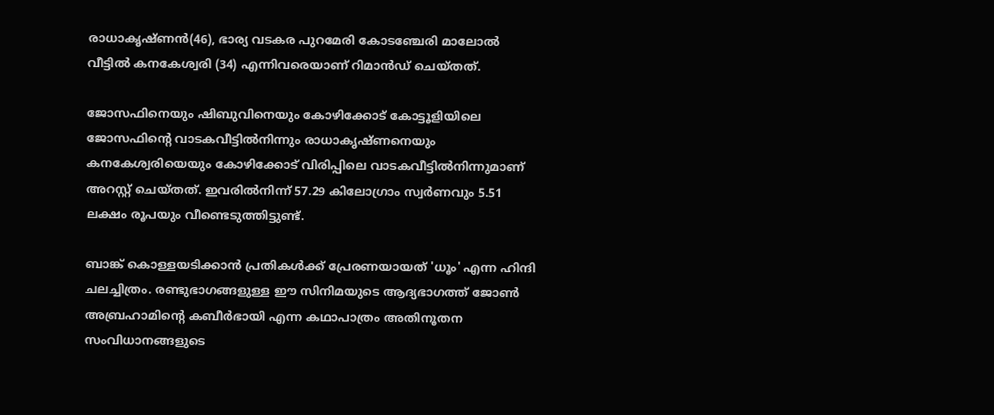രാധാകൃഷ്ണന്‍(46), ഭാര്യ വടകര പുറമേരി കോടഞ്ചേരി മാലോല്‍ വീട്ടില്‍ കനകേശ്വരി (34) എന്നിവരെയാണ് റിമാന്‍ഡ് ചെയ്തത്.

ജോസഫിനെയും ഷിബുവിനെയും കോഴിക്കോട് കോട്ടൂളിയിലെ ജോസഫിന്റെ വാടകവീട്ടില്‍നിന്നും രാധാകൃഷ്ണനെയും കനകേശ്വരിയെയും കോഴിക്കോട് വിരിപ്പിലെ വാടകവീട്ടില്‍നിന്നുമാണ് അറസ്റ്റ് ചെയ്തത്. ഇവരില്‍നിന്ന് 57.29 കിലോഗ്രാം സ്വര്‍ണവും 5.51 ലക്ഷം രൂപയും വീണ്ടെടുത്തിട്ടുണ്ട്.

ബാങ്ക് കൊള്ളയടിക്കാന്‍ പ്രതികള്‍ക്ക് പ്രേരണയായത് 'ധൂം' എന്ന ഹിന്ദി ചലച്ചിത്രം. രണ്ടുഭാഗങ്ങളുള്ള ഈ സിനിമയുടെ ആദ്യഭാഗത്ത് ജോണ്‍ അബ്രഹാമിന്റെ കബീര്‍ഭായി എന്ന കഥാപാത്രം അതിനൂതന സംവിധാനങ്ങളുടെ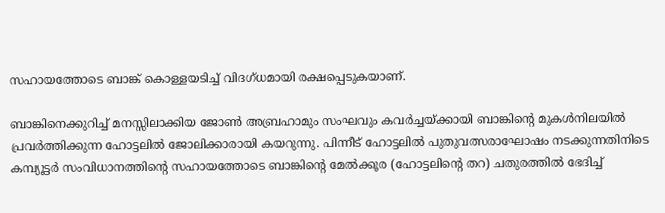സഹായത്തോടെ ബാങ്ക് കൊള്ളയടിച്ച് വിദഗ്ധമായി രക്ഷപ്പെടുകയാണ്.

ബാങ്കിനെക്കുറിച്ച് മനസ്സിലാക്കിയ ജോണ്‍ അബ്രഹാമും സംഘവും കവര്‍ച്ചയ്ക്കായി ബാങ്കിന്റെ മുകള്‍നിലയില്‍ പ്രവര്‍ത്തിക്കുന്ന ഹോട്ടലില്‍ ജോലിക്കാരായി കയറുന്നു. പിന്നീട് ഹോട്ടലില്‍ പുതുവത്സരാഘോഷം നടക്കുന്നതിനിടെ കമ്പ്യൂട്ടര്‍ സംവിധാനത്തിന്റെ സഹായത്തോടെ ബാങ്കിന്റെ മേല്‍ക്കൂര (ഹോട്ടലിന്റെ തറ) ചതുരത്തില്‍ ഭേദിച്ച്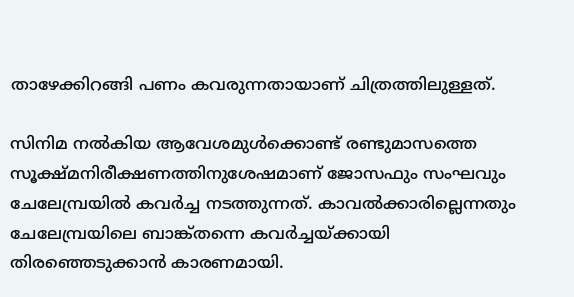താഴേക്കിറങ്ങി പണം കവരുന്നതായാണ് ചിത്രത്തിലുള്ളത്.

സിനിമ നല്‍കിയ ആവേശമുള്‍ക്കൊണ്ട് രണ്ടുമാസത്തെ സൂക്ഷ്മനിരീക്ഷണത്തിനുശേഷമാണ് ജോസഫും സംഘവും ചേലേമ്പ്രയില്‍ കവര്‍ച്ച നടത്തുന്നത്. കാവല്‍ക്കാരില്ലെന്നതും ചേലേമ്പ്രയിലെ ബാങ്ക്തന്നെ കവര്‍ച്ചയ്ക്കായി തിരഞ്ഞെടുക്കാന്‍ കാരണമായി.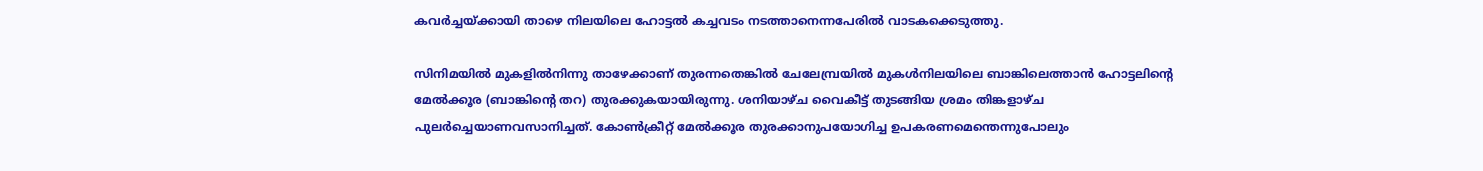കവര്‍ച്ചയ്ക്കായി താഴെ നിലയിലെ ഹോട്ടല്‍ കച്ചവടം നടത്താനെന്നപേരില്‍ വാടകക്കെടുത്തു.

സിനിമയില്‍ മുകളില്‍നിന്നു താഴേക്കാണ് തുരന്നതെങ്കില്‍ ചേലേമ്പ്രയില്‍ മുകള്‍നിലയിലെ ബാങ്കിലെത്താന്‍ ഹോട്ടലിന്റെ മേല്‍ക്കൂര (ബാങ്കിന്റെ തറ) തുരക്കുകയായിരുന്നു. ശനിയാഴ്ച വൈകീട്ട് തുടങ്ങിയ ശ്രമം തിങ്കളാഴ്ച പുലര്‍ച്ചെയാണവസാനിച്ചത്. കോണ്‍ക്രീറ്റ് മേല്‍ക്കൂര തുരക്കാനുപയോഗിച്ച ഉപകരണമെന്തെന്നുപോലും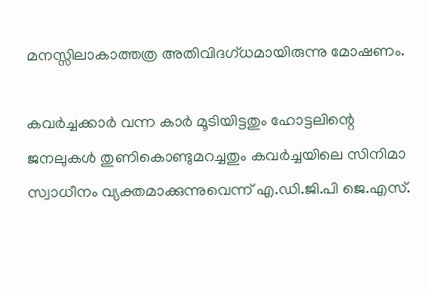മനസ്സിലാകാത്തത്ര അതിവിദഗ്ധമായിരുന്നു മോഷണം.

കവര്‍ച്ചക്കാര്‍ വന്ന കാര്‍ മൂടിയിട്ടതും ഹോട്ടലിന്റെ ജനലുകള്‍ തുണികൊണ്ടുമറച്ചതും കവര്‍ച്ചയിലെ സിനിമാ സ്വാധീനം വ്യക്തമാക്കുന്നുവെന്ന് എ.ഡി.ജി.പി ജെ.എസ്.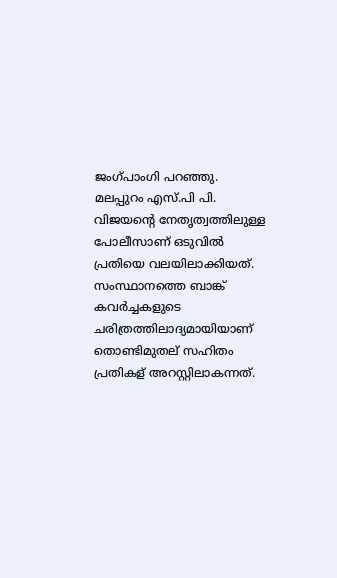ജംഗ്പാംഗി പറഞ്ഞു. മലപ്പുറം എസ്.പി പി. വിജയന്റെ നേതൃത്വത്തിലുള്ള പോലീസാണ് ഒടുവില്‍ പ്രതിയെ വലയിലാക്കിയത്. സംസ്ഥാനത്തെ ബാങ്ക് കവര്‍ച്ചകളുടെ ചരിത്രത്തിലാദ്യമായിയാണ് തൊണ്ടിമുതല് സഹിതം പ്രതികള് അറസ്റ്റിലാകന്നത്.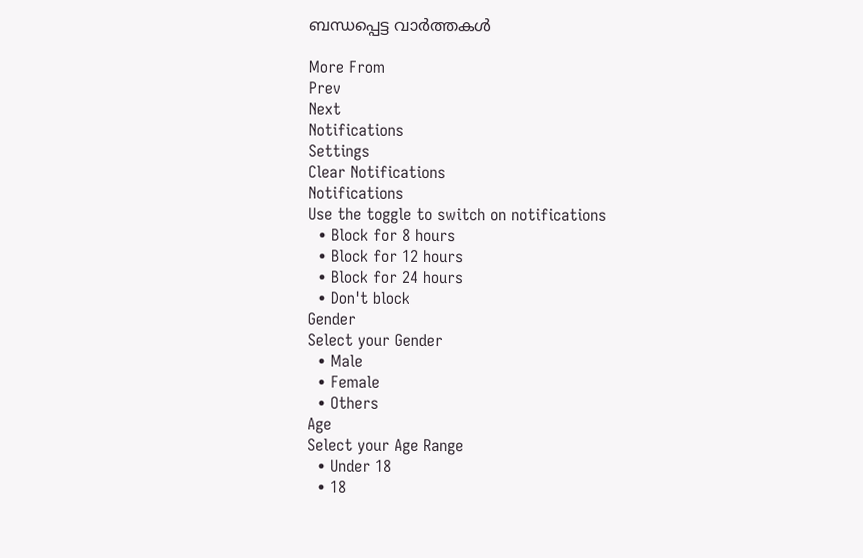ബന്ധപ്പെട്ട വാര്‍ത്തകള്‍

More From
Prev
Next
Notifications
Settings
Clear Notifications
Notifications
Use the toggle to switch on notifications
  • Block for 8 hours
  • Block for 12 hours
  • Block for 24 hours
  • Don't block
Gender
Select your Gender
  • Male
  • Female
  • Others
Age
Select your Age Range
  • Under 18
  • 18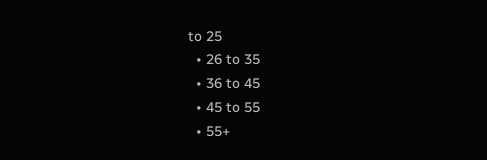to 25
  • 26 to 35
  • 36 to 45
  • 45 to 55
  • 55+